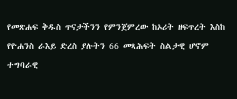የመጽሐፍ ቅዱስ ጥናታችንን የምንጀምረው ከኦሪት ዘፍጥረት እስከ የዮሐንስ ራእይ ድረስ ያሉትን 66 መጻሕፍት ስልታዊ ሆኖም ተግባራዊ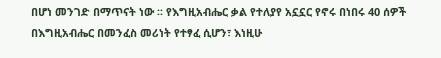በሆነ መንገድ በማጥናት ነው ፡፡ የእግዚአብሔር ቃል የተለያየ አኗኗር የኖሩ በነበሩ 40 ሰዎች በእግዚአብሔር በመንፈስ መሪነት የተፃፈ ሲሆን፣ እነዚሁ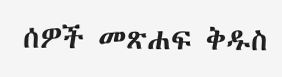ሰዎች መጽሐፍ ቅዱስ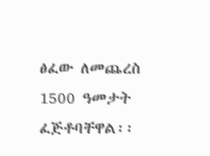ፅፈው ለመጨረስ 1500 ዓመታት ፈጅቶባቸዋል፡፡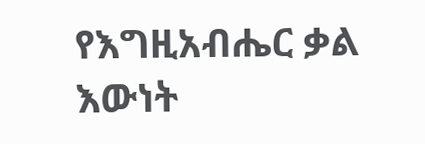የእግዚአብሔር ቃል እውነት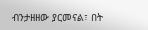ብንታዘዘው ያርመናል፣ በት